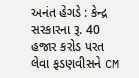અનંત હેગડે : કેન્દ્ર સરકારના રૂ. 40 હજાર કરોડ પરત લેવા ફડણવીસને CM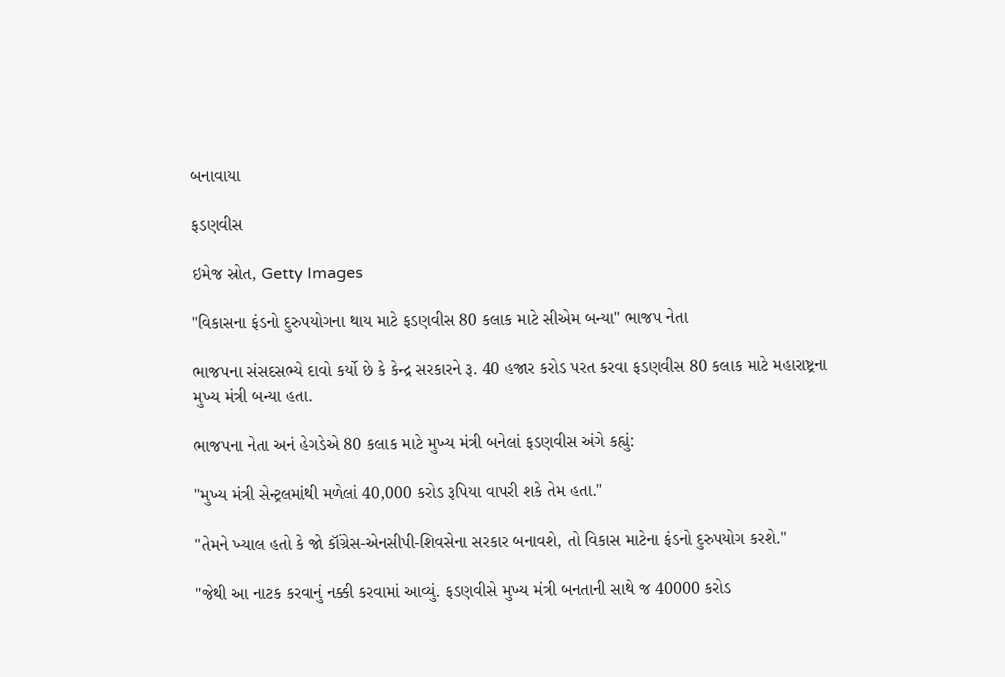બનાવાયા

ફડણવીસ

ઇમેજ સ્રોત, Getty Images

"વિકાસના ફંડનો દુરુપયોગના થાય માટે ફડણવીસ 80 કલાક માટે સીએમ બન્યા" ભાજપ નેતા

ભાજપના સંસદસભ્યે દાવો કર્યો છે કે કેન્દ્ર સરકારને રૂ. 40 હજાર કરોડ પરત કરવા ફડણવીસ 80 કલાક માટે મહારાષ્ટ્રના મુખ્ય મંત્રી બન્યા હતા.

ભાજપના નેતા અનં હેગડેએ 80 કલાક માટે મુખ્ય મંત્રી બનેલાં ફડણવીસ અંગે કહ્યું:

"મુખ્ય મંત્રી સેન્ટ્રલમાંથી મળેલાં 40,000 કરોડ રૂપિયા વાપરી શકે તેમ હતા."

"તેમને ખ્યાલ હતો કે જો કૉંગ્રેસ-એનસીપી-શિવસેના સરકાર બનાવશે, તો વિકાસ માટેના ફંડનો દુરુપયોગ કરશે."

"જેથી આ નાટક કરવાનું નક્કી કરવામાં આવ્યું. ફડણવીસે મુખ્ય મંત્રી બનતાની સાથે જ 40000 કરોડ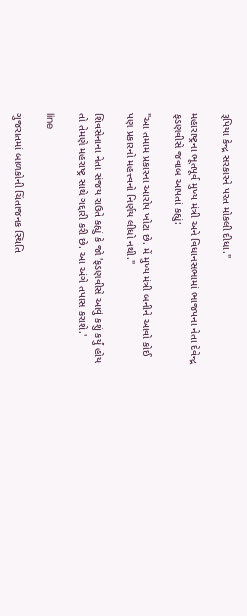રૂપિયા કેન્દ્ર સરકારને પરત મોકલી દીધા."

મહારાષ્ટ્રના ભૂતપૂર્વ મુખ્ય મંત્રી અને વિધાનસભામાં ભાજપના નેતા દેવેન્દ્ર ફડણવીસે જવાબ આપતાં કહ્યું:

"આ તમામ પ્રકારના આરોપ ખોટા છે. મેં મુખ્ય મંત્રી બનીને આવો કોઈ પણ પ્રકારનો મહત્ત્વનો નિર્ણય લીધો નથી."

શિવસેનાના નેતા સંજય રાઉતે કહ્યું કે જો 'ફડણવીસે આવું કશું કર્યું હોય તો તેમણે મહરાષ્ટ્ર સાથે ગદ્દારી કરી છે. આ અંગે તપાસ કરાશે.'

line

ગુજરાતમાં બાળકોની ચિંતાજનક સ્થિતિ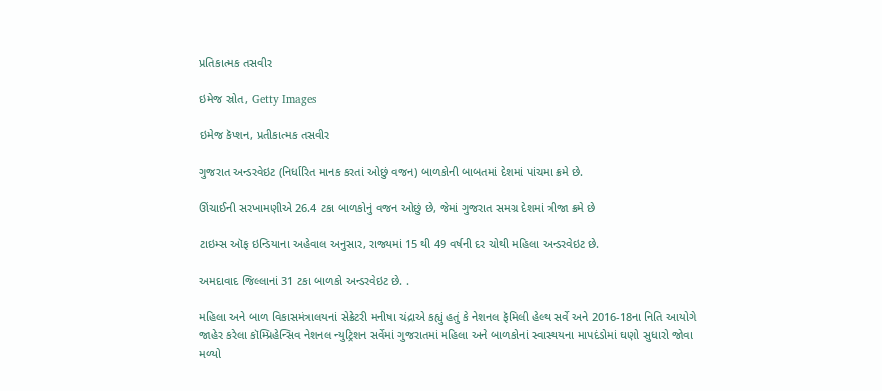પ્રતિકાત્મક તસવીર

ઇમેજ સ્રોત, Getty Images

ઇમેજ કૅપ્શન, પ્રતીકાત્મક તસવીર

ગુજરાત અન્ડરવેઇટ (નિર્ધારિત માનક કરતાં ઓછું વજન) બાળકોની બાબતમાં દેશમાં પાંચમા ક્રમે છે.

ઊંચાઈની સરખામણીએ 26.4 ટકા બાળકોનું વજન ઓછું છે, જેમાં ગુજરાત સમગ્ર દેશમાં ત્રીજા ક્રમે છે

ટાઇમ્સ ઑફ ઇન્ડિયાના અહેવાલ અનુસાર, રાજ્યમાં 15 થી 49 વર્ષની દર ચોથી મહિલા અન્ડરવેઇટ છે.

અમદાવાદ જિલ્લાનાં 31 ટકા બાળકો અન્ડરવેઇટ છે. .

મહિલા અને બાળ વિકાસમંત્રાલયનાં સેક્રેટરી મનીષા ચંદ્રાએ કહ્યું હતું કે નેશનલ ફૅમિલી હેલ્થ સર્વે અને 2016-18ના નિતિ આયોગે જાહેર કરેલા કૉમ્પ્રિહેન્સિવ નેશનલ ન્યુટ્રિશન સર્વેમાં ગુજરાતમાં મહિલા અને બાળકોનાં સ્વાસ્થયના માપદંડોમાં ઘણો સુધારો જોવા મળ્યો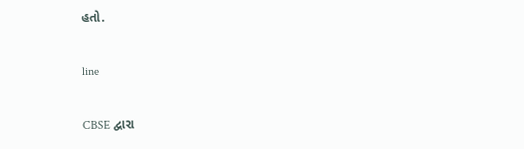હતો.

line

CBSE દ્વારા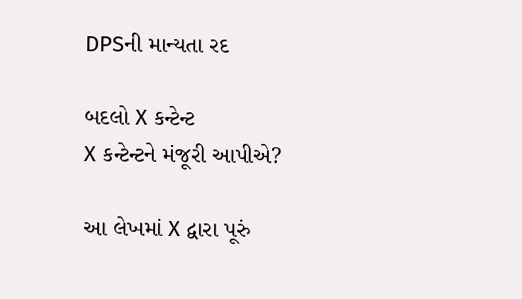DPSની માન્યતા રદ

બદલો X કન્ટેન્ટ
X કન્ટેન્ટને મંજૂરી આપીએ?

આ લેખમાં X દ્વારા પૂરું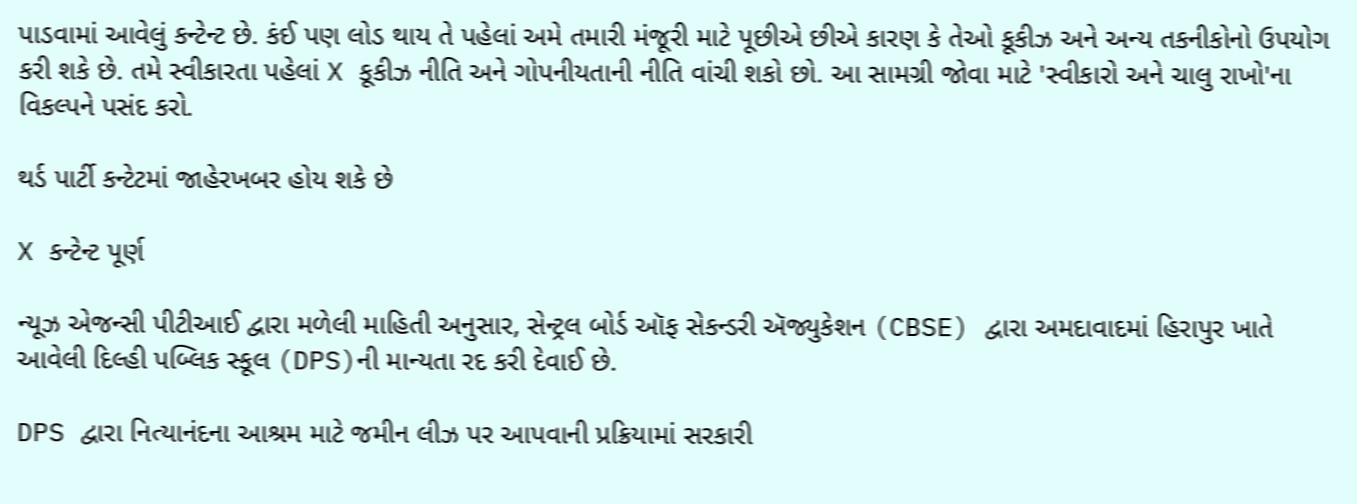પાડવામાં આવેલું કન્ટેન્ટ છે. કંઈ પણ લોડ થાય તે પહેલાં અમે તમારી મંજૂરી માટે પૂછીએ છીએ કારણ કે તેઓ કૂકીઝ અને અન્ય તકનીકોનો ઉપયોગ કરી શકે છે. તમે સ્વીકારતા પહેલાં X કૂકીઝ નીતિ અને ગોપનીયતાની નીતિ વાંચી શકો છો. આ સામગ્રી જોવા માટે 'સ્વીકારો અને ચાલુ રાખો'ના વિકલ્પને પસંદ કરો.

થર્ડ પાર્ટી કન્ટેટમાં જાહેરખબર હોય શકે છે

X કન્ટેન્ટ પૂર્ણ

ન્યૂઝ એજન્સી પીટીઆઈ દ્વારા મળેલી માહિતી અનુસાર, સેન્ટ્રલ બોર્ડ ઑફ સેકન્ડરી ઍજ્યુકેશન (CBSE) દ્વારા અમદાવાદમાં હિરાપુર ખાતે આવેલી દિલ્હી પબ્લિક સ્કૂલ (DPS)ની માન્યતા રદ કરી દેવાઈ છે.

DPS દ્વારા નિત્યાનંદના આશ્રમ માટે જમીન લીઝ પર આપવાની પ્રક્રિયામાં સરકારી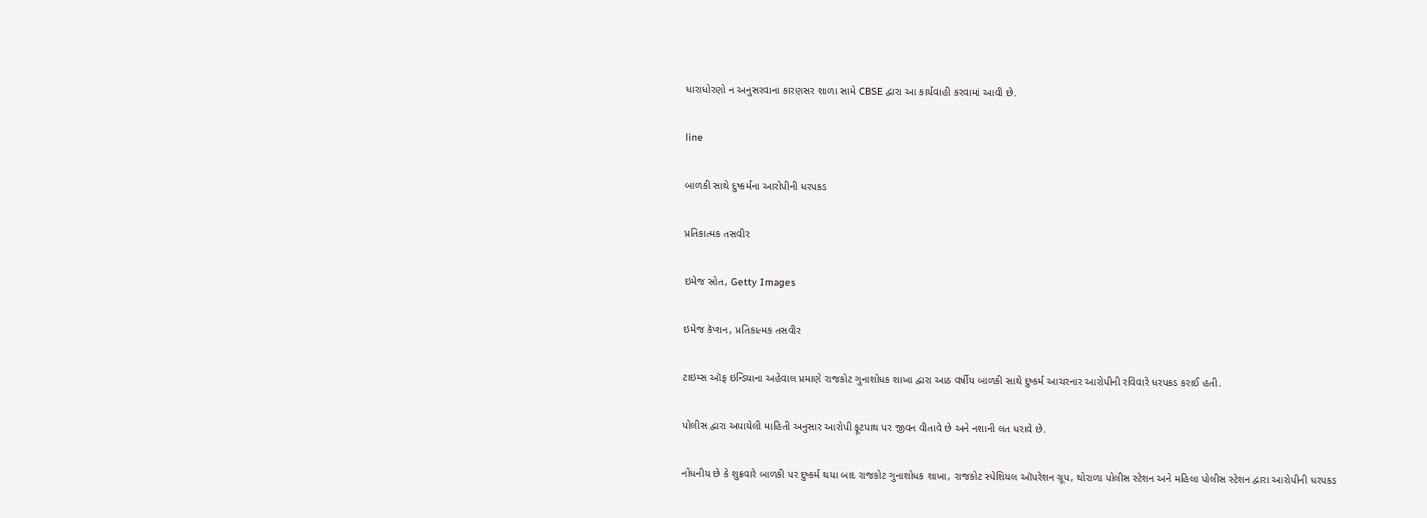ધારાધોરણો ન અનુસરવાના કારણસર શાળા સામે CBSE દ્વારા આ કાર્યવાહી કરવામાં આવી છે.

line

બાળકી સાથે દુષ્કર્મના આરોપીની ધરપકડ

પ્રતિકાત્મક તસવીર

ઇમેજ સ્રોત, Getty Images

ઇમેજ કૅપ્શન, પ્રતિકાત્મક તસવીર

ટાઇમ્સ ઑફ ઇન્ડિયાના અહેવાલ પ્રમાણે રાજકોટ ગુનાશોધક શાખા દ્વારા આઠ વર્ષીય બાળકી સાથે દુષ્કર્મ આચરનાર આરોપીની રવિવારે ધરપકડ કરાઈ હતી.

પોલીસ દ્વારા અપાયેલી માહિતી અનુસાર આરોપી ફૂટપાથ પર જીવન વીતાવે છે અને નશાની લત ધરાવે છે.

નોંધનીય છે કે શુક્રવારે બાળકી પર દુષ્કર્મ થયા બાદ રાજકોટ ગુનાશોધક શાખા, રાજકોટ સ્પેશિયલ ઑપરેશન ગ્રૂપ, થોરાળા પોલીસ સ્ટેશન અને મહિલા પોલીસ સ્ટેશન દ્વારા આરોપીની ધરપકડ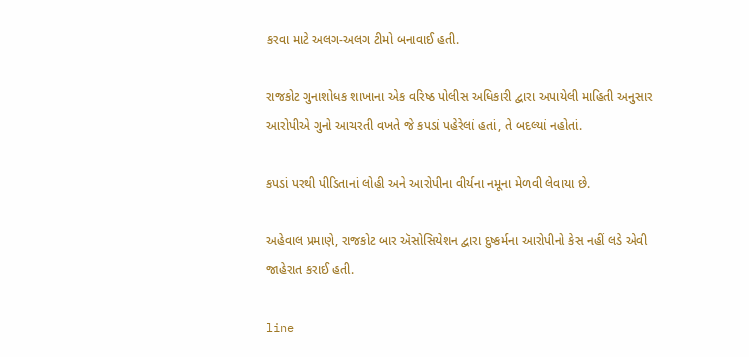કરવા માટે અલગ-અલગ ટીમો બનાવાઈ હતી.

રાજકોટ ગુનાશોધક શાખાના એક વરિષ્ઠ પોલીસ અધિકારી દ્વારા અપાયેલી માહિતી અનુસાર આરોપીએ ગુનો આચરતી વખતે જે કપડાં પહેરેલાં હતાં, તે બદલ્યાં નહોતાં.

કપડાં પરથી પીડિતાનાં લોહી અને આરોપીના વીર્યના નમૂના મેળવી લેવાયા છે.

અહેવાલ પ્રમાણે, રાજકોટ બાર ઍસોસિયેશન દ્વારા દુષ્કર્મના આરોપીનો કેસ નહીં લડે એવી જાહેરાત કરાઈ હતી.

line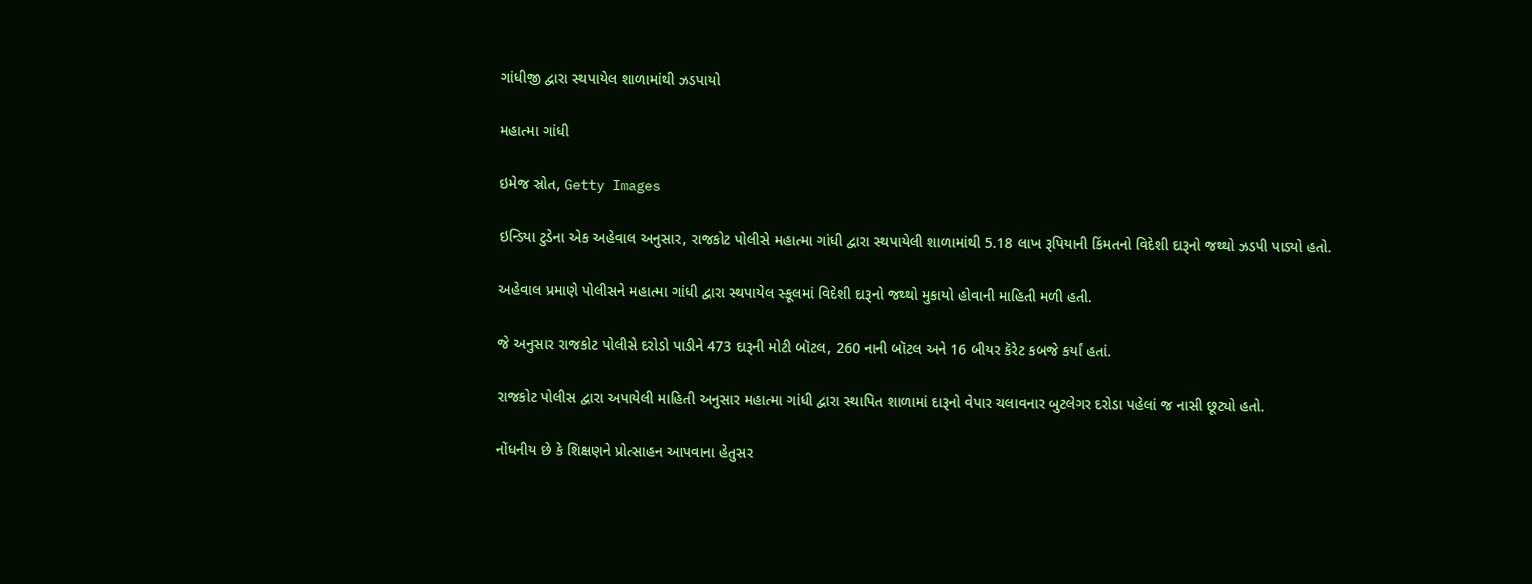ગાંધીજી દ્વારા સ્થપાયેલ શાળામાંથી ઝડપાયો

મહાત્મા ગાંધી

ઇમેજ સ્રોત, Getty Images

ઇન્ડિયા ટુડેના એક અહેવાલ અનુસાર, રાજકોટ પોલીસે મહાત્મા ગાંધી દ્વારા સ્થપાયેલી શાળામાંથી 5.18 લાખ રૂપિયાની કિંમતનો વિદેશી દારૂનો જથ્થો ઝડપી પાડ્યો હતો.

અહેવાલ પ્રમાણે પોલીસને મહાત્મા ગાંધી દ્વારા સ્થપાયેલ સ્કૂલમાં વિદેશી દારૂનો જથ્થો મુકાયો હોવાની માહિતી મળી હતી.

જે અનુસાર રાજકોટ પોલીસે દરોડો પાડીને 473 દારૂની મોટી બૉટલ, 260 નાની બૉટલ અને 16 બીયર કૅરેટ કબજે કર્યાં હતાં.

રાજકોટ પોલીસ દ્વારા અપાયેલી માહિતી અનુસાર મહાત્મા ગાંધી દ્વારા સ્થાપિત શાળામાં દારૂનો વેપાર ચલાવનાર બુટલેગર દરોડા પહેલાં જ નાસી છૂટ્યો હતો.

નોંધનીય છે કે શિક્ષણને પ્રોત્સાહન આપવાના હેતુસર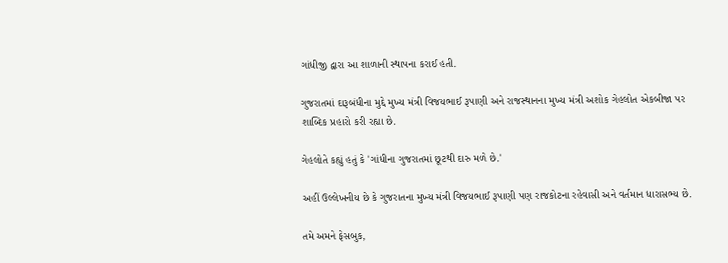ગાંધીજી દ્વારા આ શાળાની સ્થાપના કરાઈ હતી.

ગુજરાતમાં દારૂબંધીના મુદ્દે મુખ્ય મંત્રી વિજયભાઈ રૂપાણી અને રાજસ્થાનના મુખ્ય મંત્રી અશોક ગેહલોત એકબીજા પર શાબ્દિક પ્રહારો કરી રહ્યા છે.

ગેહલોતે કહ્યું હતું કે 'ગાંધીના ગુજરાતમાં છૂટથી દારુ મળે છે.'

અહીં ઉલ્લેખનીય છે કે ગુજરાતના મુખ્ય મંત્રી વિજયભાઈ રૂપાણી પણ રાજકોટના રહેવાસી અને વર્તમાન ધારાસભ્ય છે.

તમે અમને ફેસબુક,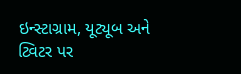ઇન્સ્ટાગ્રામ, યૂટ્યૂબ અને ટ્વિટર પર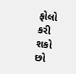ફોલો કરી શકો છો